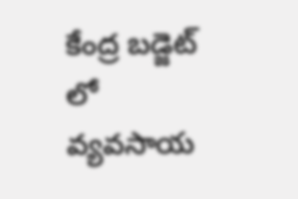కేంద్ర బడ్జెట్ లో వ్యవసాయ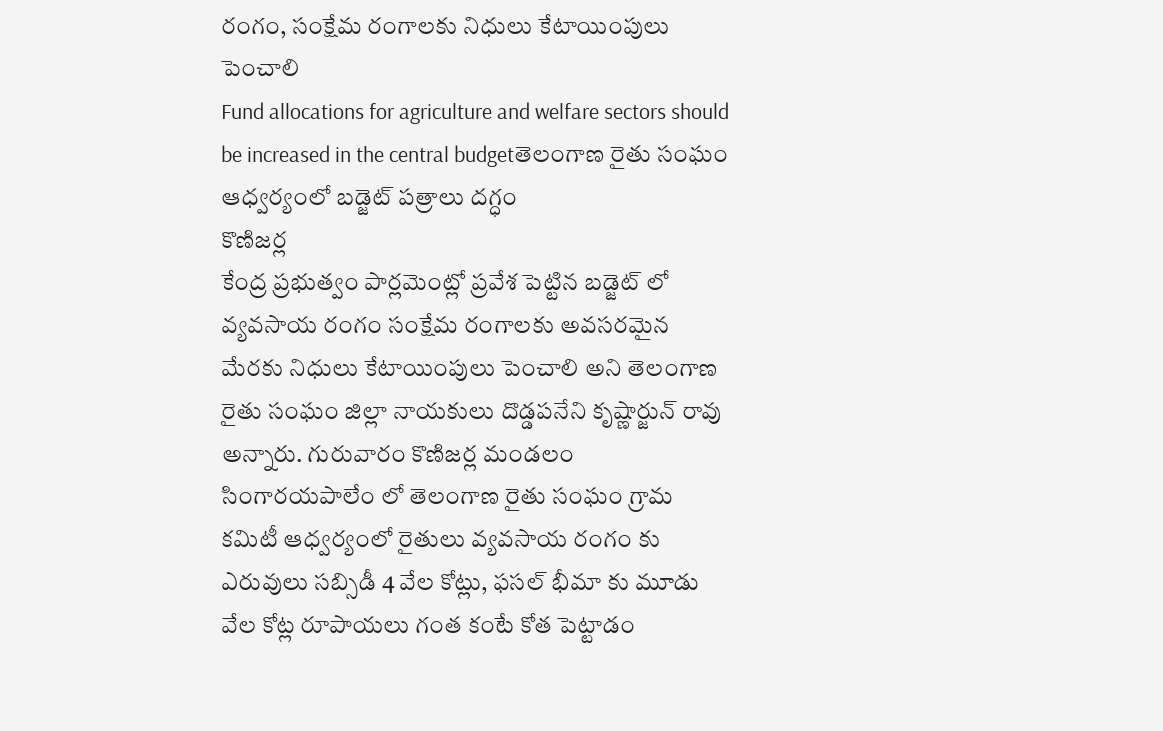రంగం, సంక్షేమ రంగాలకు నిధులు కేటాయింపులు పెంచాలి
Fund allocations for agriculture and welfare sectors should be increased in the central budgetతెలంగాణ రైతు సంఘం ఆధ్వర్యంలో బడ్జెట్ పత్రాలు దగ్ధం
కొణిజర్ల
కేంద్ర ప్రభుత్వం పార్లమెంట్లో ప్రవేశ పెట్టిన బడ్జెట్ లో వ్యవసాయ రంగం సంక్షేమ రంగాలకు అవసరమైన మేరకు నిధులు కేటాయింపులు పెంచాలి అని తెలంగాణ రైతు సంఘం జిల్లా నాయకులు దొడ్డపనేని కృష్ణార్జున్ రావు అన్నారు. గురువారం కొణిజర్ల మండలం సింగారయపాలేం లో తెలంగాణ రైతు సంఘం గ్రామ కమిటీ ఆధ్వర్యంలో రైతులు వ్యవసాయ రంగం కు ఎరువులు సబ్సిడీ 4 వేల కోట్లు, ఫసల్ భీమా కు మూడు వేల కోట్ల రూపాయలు గంత కంటే కోత పెట్టాడం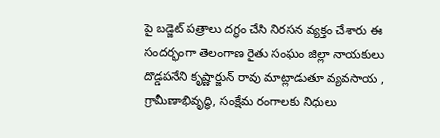పై బడ్జెట్ పత్రాలు దగ్ధం చేసి నిరసన వ్యక్తం చేశారు ఈ సందర్భంగా తెలంగాణ రైతు సంఘం జిల్లా నాయకులు దొడ్డపనేని కృష్ణార్జున్ రావు మాట్లాడుతూ వ్యవసాయ , గ్రామీణాభివృద్ధి, సంక్షేమ రంగాలకు నిధులు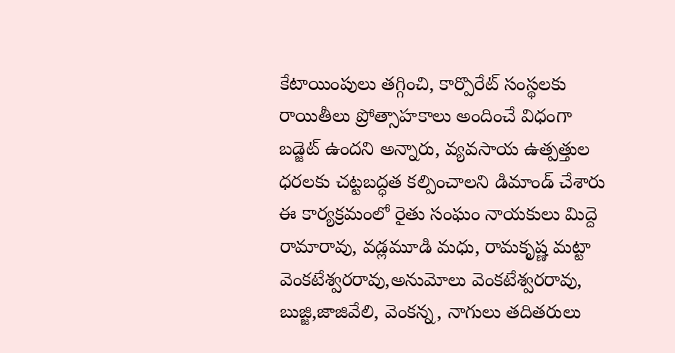కేటాయింపులు తగ్గించి, కార్పొరేట్ సంస్థలకు రాయితీలు ప్రోత్సాహకాలు అందించే విధంగా బడ్జెట్ ఉందని అన్నారు, వ్యవసాయ ఉత్పత్తుల ధరలకు చట్టబద్ధత కల్పించాలని డిమాండ్ చేశారు ఈ కార్యక్రమంలో రైతు సంఘం నాయకులు మిద్దె రామారావు, వడ్లమూడి మధు, రామకృష్ణ మట్టా వెంకటేశ్వరరావు,అనుమోలు వెంకటేశ్వరరావు, బుజ్జి,జాజివేలి, వెంకన్న, నాగులు తదితరులు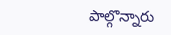పాల్గొన్నారు